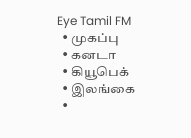Eye Tamil FM
  • முகப்பு
  • கனடா
  • கியூபெக்
  • இலங்கை
  •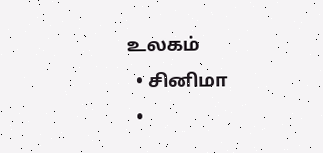உலகம்
  • சினிமா
  •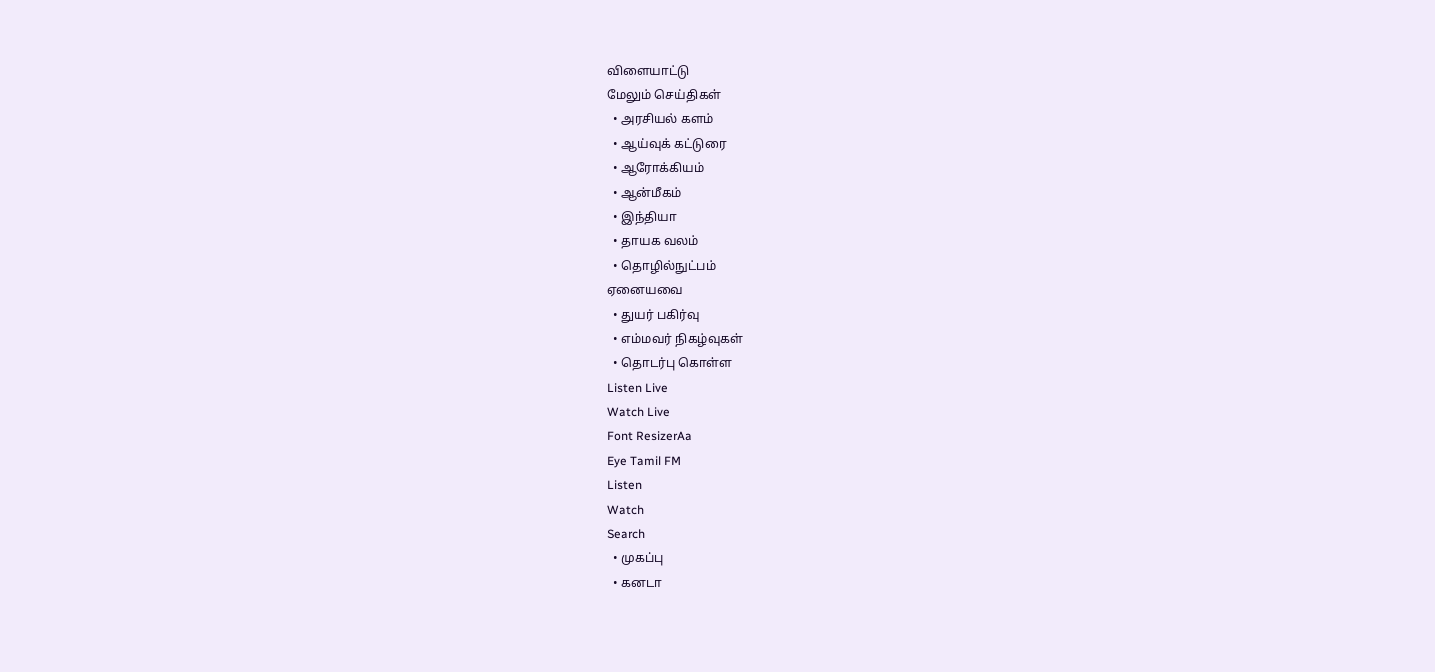விளையாட்டு
மேலும் செய்திகள்
  • அரசியல் களம்
  • ஆய்வுக் கட்டுரை
  • ஆரோக்கியம்
  • ஆன்மீகம்
  • இந்தியா
  • தாயக வலம்
  • தொழில்நுட்பம்
ஏனையவை
  • துயர் பகிர்வு
  • எம்மவர் நிகழ்வுகள்
  • தொடர்பு கொள்ள
Listen Live
Watch Live
Font ResizerAa
Eye Tamil FM
Listen
Watch
Search
  • முகப்பு
  • கனடா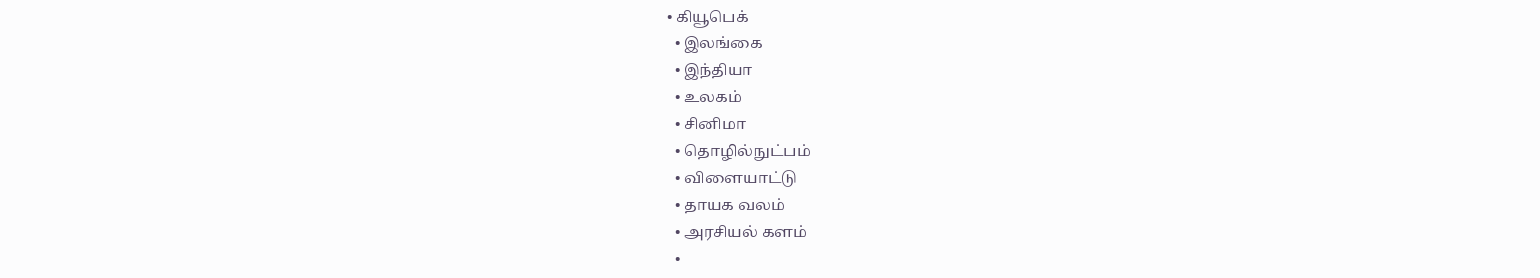• கியூபெக்
  • இலங்கை
  • இந்தியா
  • உலகம்
  • சினிமா
  • தொழில்நுட்பம்
  • விளையாட்டு
  • தாயக வலம்
  • அரசியல் களம்
  •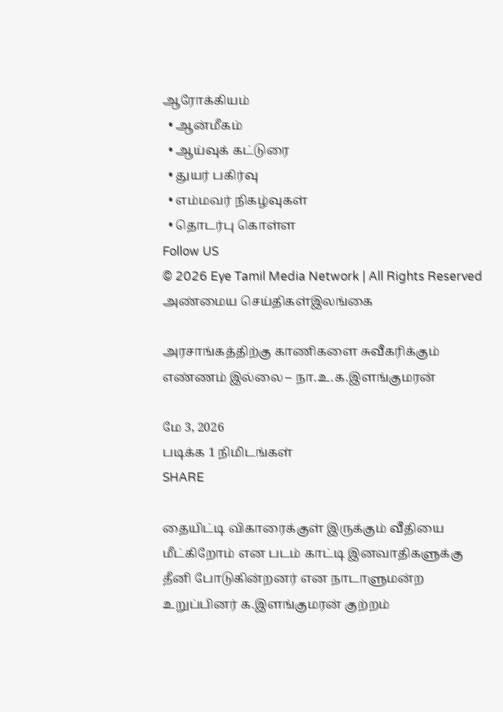ஆரோக்கியம்
  • ஆன்மீகம்
  • ஆய்வுக் கட்டுரை
  • துயர் பகிர்வு
  • எம்மவர் நிகழ்வுகள்
  • தொடர்பு கொள்ள
Follow US
© 2026 Eye Tamil Media Network | All Rights Reserved
அண்மைய செய்திகள்இலங்கை

அரசாங்கத்திற்கு காணிகளை சுவீகரிக்கும் எண்ணம் இல்லை – நா.உ.க.இளங்குமரன்

மே 3, 2026
படிக்க 1 நிமிடங்கள்
SHARE

தையிட்டி விகாரைக்குள் இருக்கும் வீதியை மீட்கிறோம் என படம் காட்டி இனவாதிகளுக்கு தீனி போடுகின்றனர் என நாடாளுமன்ற உறுப்பினர் க.இளங்குமரன் குற்றம்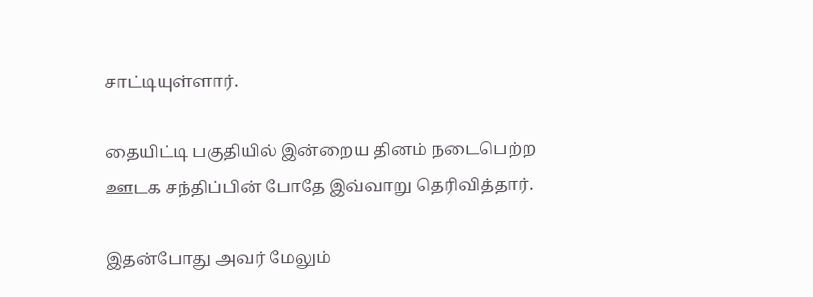சாட்டியுள்ளார்.

தையிட்டி பகுதியில் இன்றைய தினம் நடைபெற்ற ஊடக சந்திப்பின் போதே இவ்வாறு தெரிவித்தார்.

இதன்போது அவர் மேலும்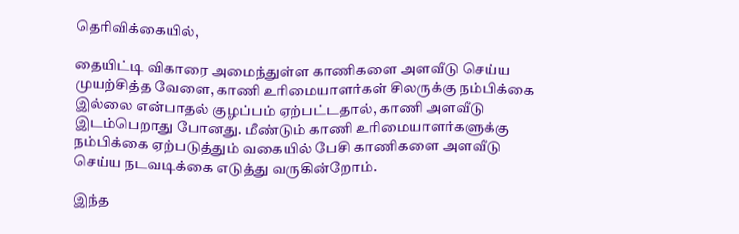தெரிவிக்கையில்,

தையிட்டி விகாரை அமைந்துள்ள காணிகளை அளவீடு செய்ய முயற்சித்த வேளை, காணி உரிமையாளர்கள் சிலருக்கு நம்பிக்கை இல்லை என்பாதல் குழப்பம் ஏற்பட்டதால், காணி அளவீடு இடம்பெறாது போனது. மீண்டும் காணி உரிமையாளர்களுக்கு நம்பிக்கை ஏற்படுத்தும் வகையில் பேசி காணிகளை அளவீடு செய்ய நடவடிக்கை எடுத்து வருகின்றோம்.

இந்த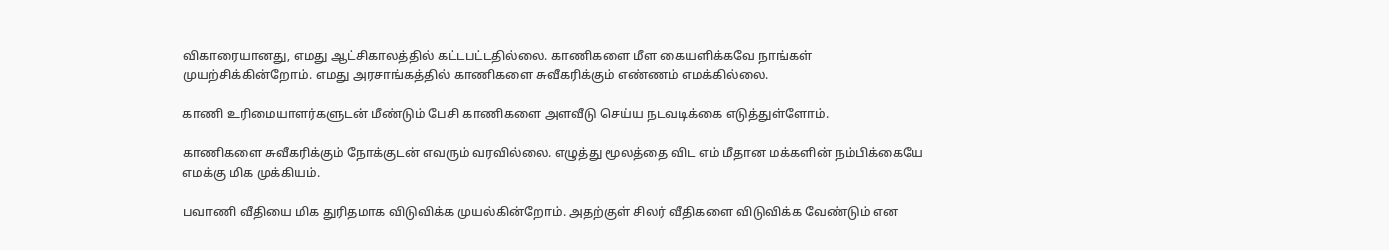விகாரையானது, எமது ஆட்சிகாலத்தில் கட்டபட்டதில்லை. காணிகளை மீள கையளிக்கவே நாங்கள் முயற்சிக்கின்றோம். எமது அரசாங்கத்தில் காணிகளை சுவீகரிக்கும் எண்ணம் எமக்கில்லை.

காணி உரிமையாளர்களுடன் மீண்டும் பேசி காணிகளை அளவீடு செய்ய நடவடிக்கை எடுத்துள்ளோம்.

காணிகளை சுவீகரிக்கும் நோக்குடன் எவரும் வரவில்லை. எழுத்து மூலத்தை விட எம் மீதான மக்களின் நம்பிக்கையே எமக்கு மிக முக்கியம்.

பவாணி வீதியை மிக துரிதமாக விடுவிக்க முயல்கின்றோம். அதற்குள் சிலர் வீதிகளை விடுவிக்க வேண்டும் என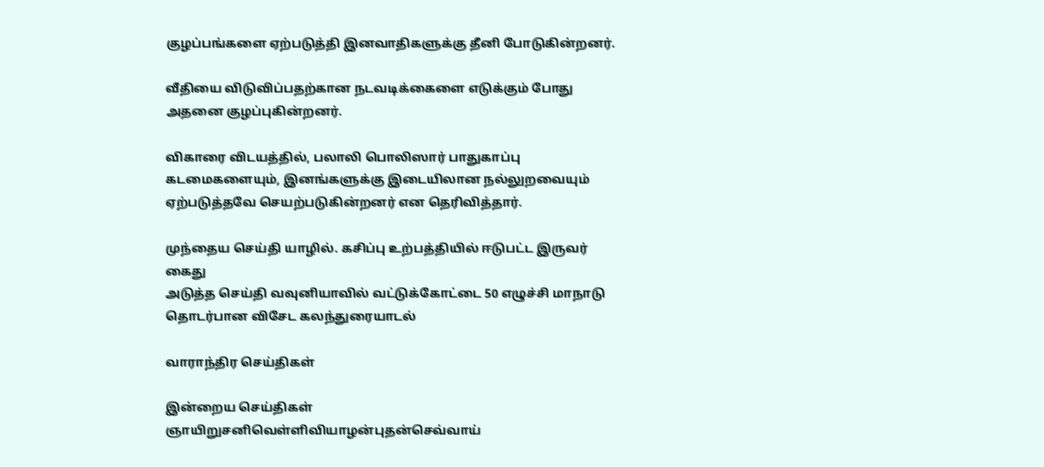குழப்பங்களை ஏற்படுத்தி இனவாதிகளுக்கு தீனி போடுகின்றனர்.

வீதியை விடுவிப்பதற்கான நடவடிக்கைளை எடுக்கும் போது அதனை குழப்புகின்றனர்.

விகாரை விடயத்தில், பலாலி பொலிஸார் பாதுகாப்பு கடமைகளையும், இனங்களுக்கு இடையிலான நல்லுறவையும் ஏற்படுத்தவே செயற்படுகின்றனர் என தெரிவித்தார்.

முந்தைய செய்தி யாழில். கசிப்பு உற்பத்தியில் ஈடுபட்ட இருவர் கைது
அடுத்த செய்தி வவுனியாவில் வட்டுக்கோட்டை 50 எழுச்சி மாநாடு தொடர்பான விசேட கலந்துரையாடல்

வாராந்திர செய்திகள்

இன்றைய செய்திகள்
ஞாயிறுசனிவெள்ளிவியாழன்புதன்செவ்வாய்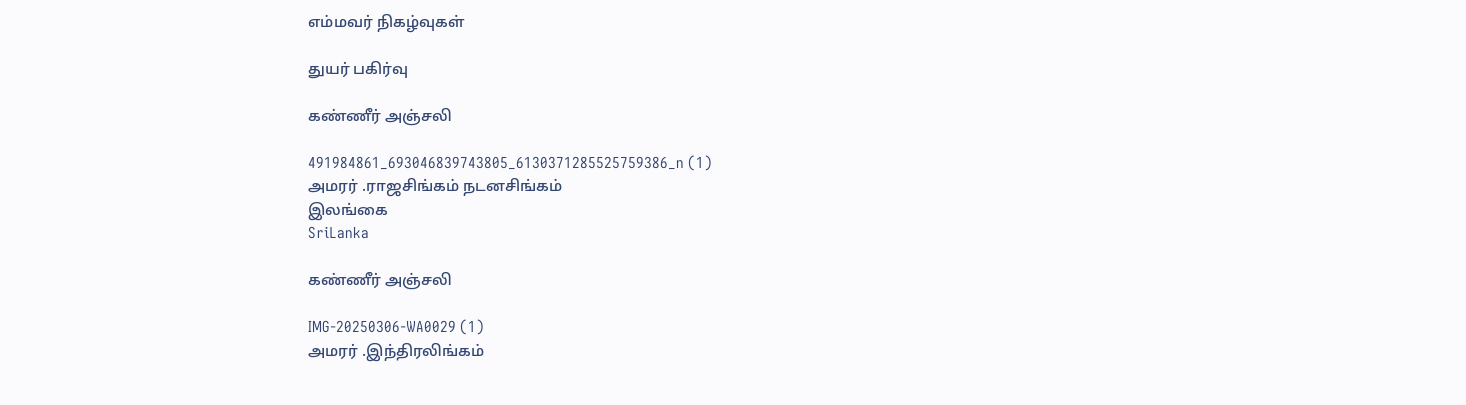எம்மவர் நிகழ்வுகள்

துயர் பகிர்வு

கண்ணீர் அஞ்சலி

491984861_693046839743805_6130371285525759386_n (1)
அமரர் .ராஜசிங்கம் நடனசிங்கம்
இலங்கை
SriLanka

கண்ணீர் அஞ்சலி

IMG-20250306-WA0029 (1)
அமரர் .இந்திரலிங்கம்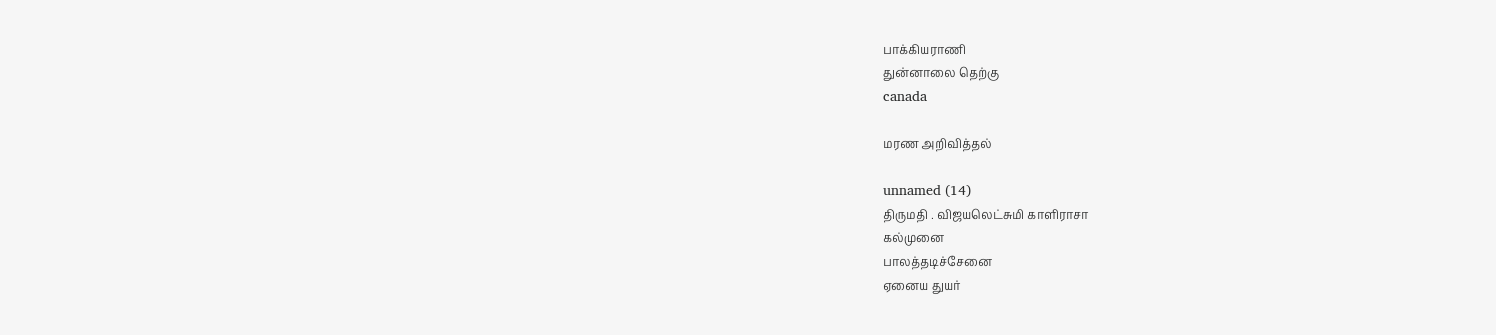பாக்கியராணி
துன்னாலை தெற்கு
canada

மரண அறிவித்தல்

unnamed (14)
திருமதி . விஜயலெட்சுமி காளிராசா
கல்முனை
பாலத்தடிச்சேனை
ஏனைய துயர்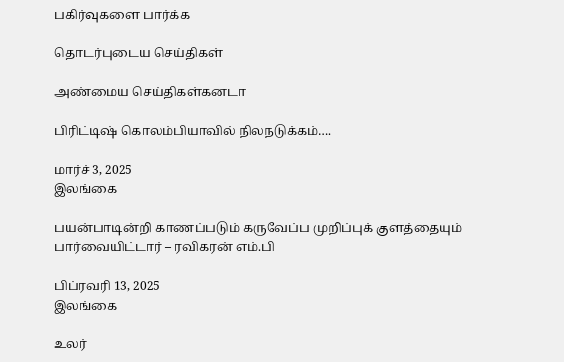பகிர்வுகளை பார்க்க

தொடர்புடைய செய்திகள்

அண்மைய செய்திகள்கனடா

பிரிட்டிஷ் கொலம்பியாவில் நிலநடுக்கம்….

மார்ச் 3, 2025
இலங்கை

பயன்பாடின்றி காணப்படும் கருவேப்ப முறிப்புக் குளத்தையும் பார்வையிட்டார் – ரவிகரன் எம்.பி

பிப்ரவரி 13, 2025
இலங்கை

உலர்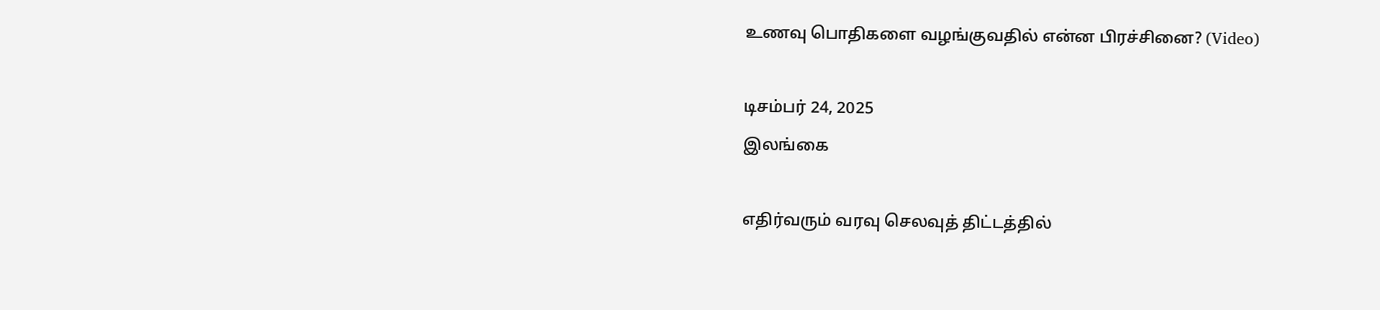உணவு பொதிகளை வழங்குவதில் என்ன பிரச்சினை? (Video)

டிசம்பர் 24, 2025
இலங்கை

எதிர்வரும் வரவு செலவுத் திட்டத்தில்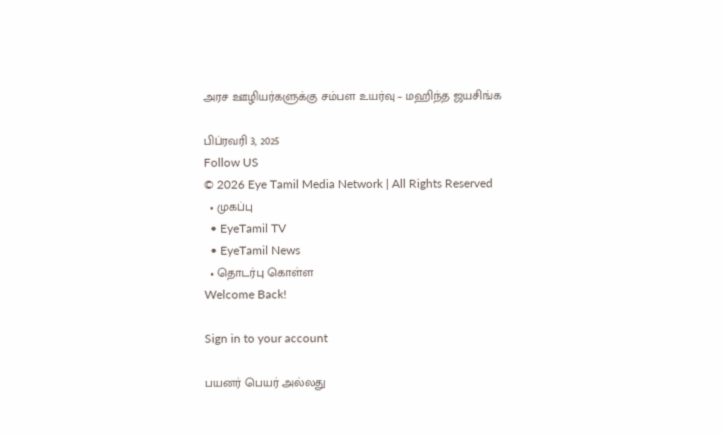அரச ஊழியர்களுக்கு சம்பள உயர்வு – மஹிந்த ஜயசிங்க

பிப்ரவரி 3, 2025
Follow US
© 2026 Eye Tamil Media Network | All Rights Reserved
  • முகப்பு
  • EyeTamil TV
  • EyeTamil News
  • தொடர்பு கொள்ள
Welcome Back!

Sign in to your account

பயனர் பெயர் அல்லது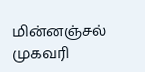மின்னஞ்சல் முகவரி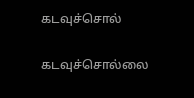கடவுச்சொல்

கடவுச்சொல்லை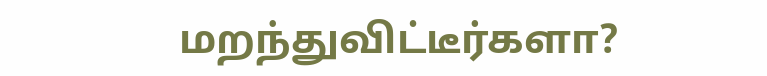மறந்துவிட்டீர்களா?